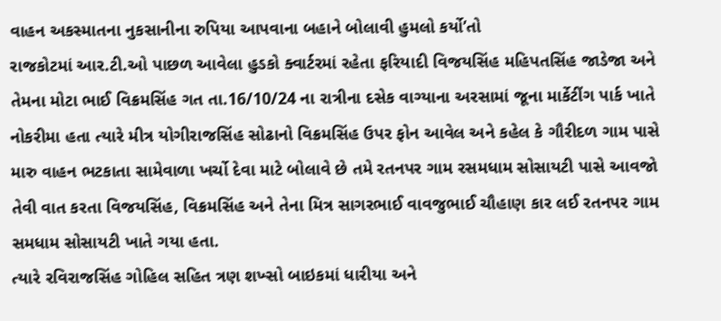વાહન અકસ્માતના નુકસાનીના રુપિયા આપવાના બહાને બોલાવી હુમલો કર્યો’તો
રાજકોટમાં આર.ટી.ઓ પાછળ આવેલા હુડકો ક્વાર્ટરમાં રહેતા ફરિયાદી વિજયસિંહ મહિપતસિંહ જાડેજા અને તેમના મોટા ભાઈ વિક્રમસિંહ ગત તા.16/10/24 ના રાત્રીના દસેક વાગ્યાના અરસામાં જૂના માર્કેટીંગ પાર્ક ખાતે નોકરીમા હતા ત્યારે મીત્ર યોગીરાજસિંહ સોઢાનો વિક્રમસિંહ ઉપર ફોન આવેલ અને કહેલ કે ગૌરીદળ ગામ પાસે મારુ વાહન ભટકાતા સામેવાળા ખર્ચો દેવા માટે બોલાવે છે તમે રતનપર ગામ રસમધામ સોસાયટી પાસે આવજો તેવી વાત કરતા વિજયસિંહ, વિક્રમસિંહ અને તેના મિત્ર સાગરભાઈ વાવજુભાઈ ચૌહાણ કાર લઈ રતનપર ગામ સમધામ સોસાયટી ખાતે ગયા હતા.
ત્યારે રવિરાજસિંહ ગોહિલ સહિત ત્રણ શખ્સો બાઇકમાં ધારીયા અને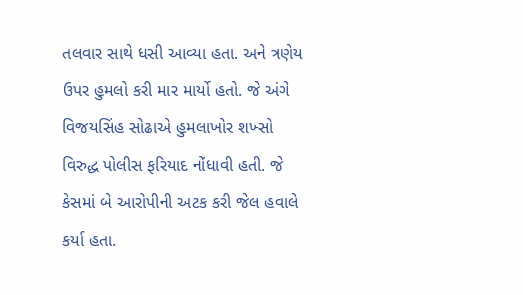તલવાર સાથે ધસી આવ્યા હતા. અને ત્રણેય ઉપર હુમલો કરી માર માર્યો હતો. જે અંગે વિજયસિંહ સોઢાએ હુમલાખોર શખ્સો વિરુદ્ધ પોલીસ ફરિયાદ નોંધાવી હતી. જે કેસમાં બે આરોપીની અટક કરી જેલ હવાલે કર્યા હતા.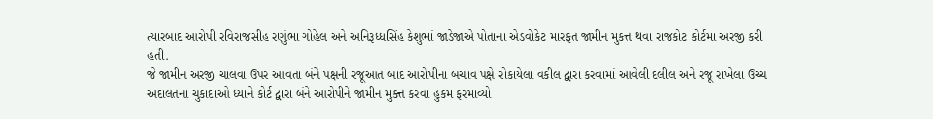ત્યારબાદ આરોપી રવિરાજસીહ રણુંભા ગોહેલ અને અનિરૂધ્ધસિંહ કેશુભાં જાડેજાએ પોતાના એડવોકેટ મારફત જામીન મુકત્ત થવા રાજકોટ કોર્ટમા અરજી કરી હતી.
જે જામીન અરજી ચાલવા ઉપર આવતા બંને પક્ષની રજૂઆત બાદ આરોપીના બચાવ પક્ષે રોકાયેલા વકીલ દ્વારા કરવામાં આવેલી દલીલ અને રજૂ રાખેલા ઉચ્ચ અદાલતના ચુકાદાઓ ધ્યાને કોર્ટ દ્વારા બંને આરોપીને જામીન મુક્ત્ત કરવા હુકમ ફરમાવ્યો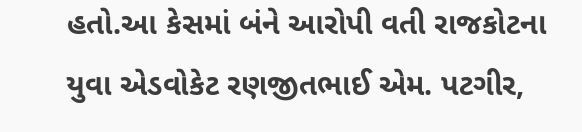હતો.આ કેસમાં બંને આરોપી વતી રાજકોટના યુવા એડવોકેટ રણજીતભાઈ એમ. પટગીર,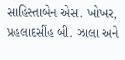સાહિસ્તાબેન એસ. ખોખર, પ્રહલાદસીંહ બી. ઝાલા અને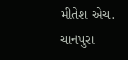મીતેશ એચ. ચાનપુરા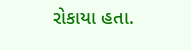રોકાયા હતા.